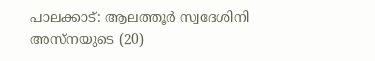പാലക്കാട്: ആലത്തൂർ സ്വദേശിനി അസ്നയുടെ (20)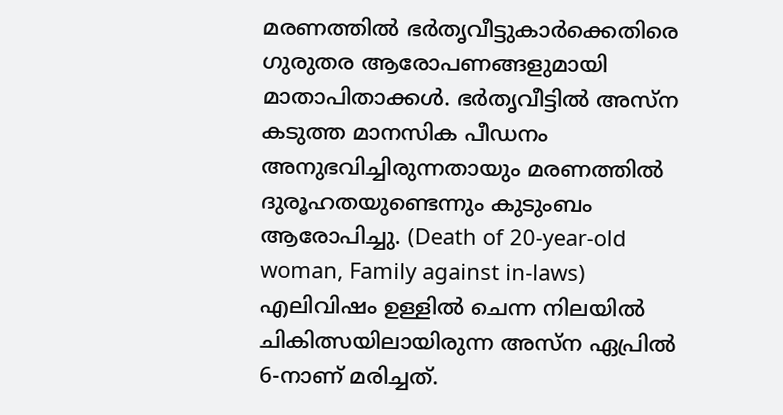മരണത്തിൽ ഭർതൃവീട്ടുകാർക്കെതിരെ ഗുരുതര ആരോപണങ്ങളുമായി മാതാപിതാക്കൾ. ഭർതൃവീട്ടിൽ അസ്ന കടുത്ത മാനസിക പീഡനം അനുഭവിച്ചിരുന്നതായും മരണത്തിൽ ദുരൂഹതയുണ്ടെന്നും കുടുംബം ആരോപിച്ചു. (Death of 20-year-old woman, Family against in-laws)
എലിവിഷം ഉള്ളിൽ ചെന്ന നിലയിൽ ചികിത്സയിലായിരുന്ന അസ്ന ഏപ്രിൽ 6-നാണ് മരിച്ചത്.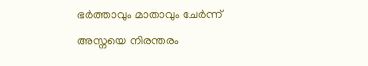ഭർത്താവും മാതാവും ചേർന്ന് അസ്നയെ നിരന്തരം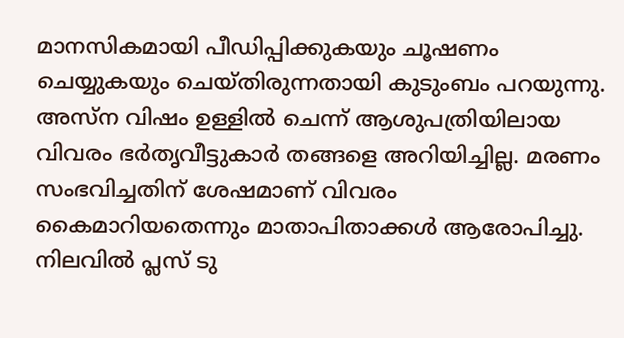മാനസികമായി പീഡിപ്പിക്കുകയും ചൂഷണം ചെയ്യുകയും ചെയ്തിരുന്നതായി കുടുംബം പറയുന്നു. അസ്ന വിഷം ഉള്ളിൽ ചെന്ന് ആശുപത്രിയിലായ വിവരം ഭർതൃവീട്ടുകാർ തങ്ങളെ അറിയിച്ചില്ല. മരണം സംഭവിച്ചതിന് ശേഷമാണ് വിവരം കൈമാറിയതെന്നും മാതാപിതാക്കൾ ആരോപിച്ചു.
നിലവിൽ പ്ലസ് ടു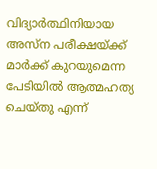വിദ്യാർത്ഥിനിയായ അസ്ന പരീക്ഷയ്ക്ക് മാർക്ക് കുറയുമെന്ന പേടിയിൽ ആത്മഹത്യ ചെയ്തു എന്ന്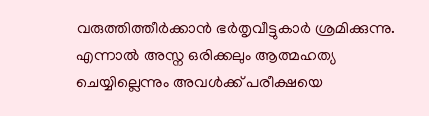വരുത്തിത്തീർക്കാൻ ഭർതൃവീട്ടുകാർ ശ്രമിക്കുന്നു. എന്നാൽ അസ്ന ഒരിക്കലും ആത്മഹത്യ ചെയ്യില്ലെന്നും അവൾക്ക് പരീക്ഷയെ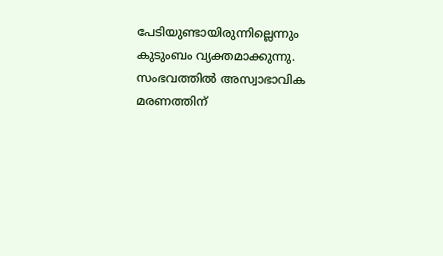പേടിയുണ്ടായിരുന്നില്ലെന്നും കുടുംബം വ്യക്തമാക്കുന്നു. സംഭവത്തിൽ അസ്വാഭാവിക മരണത്തിന്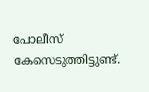പോലീസ് കേസെടുത്തിട്ടുണ്ട്.